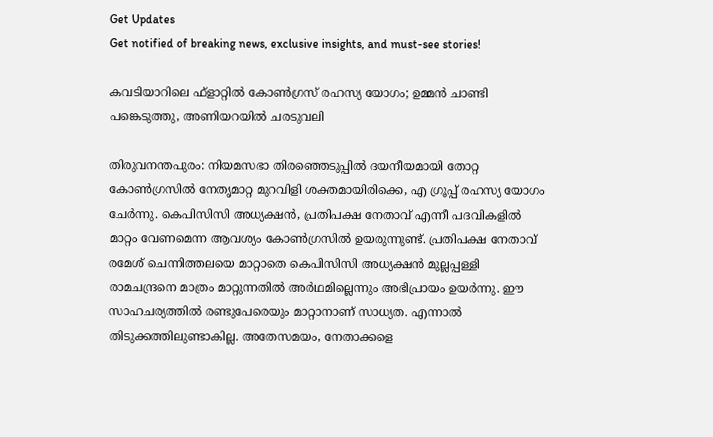Get Updates
Get notified of breaking news, exclusive insights, and must-see stories!

കവടിയാറിലെ ഫ്‌ളാറ്റില്‍ കോണ്‍ഗ്രസ് രഹസ്യ യോഗം; ഉമ്മന്‍ ചാണ്ടി പങ്കെടുത്തു, അണിയറയില്‍ ചരടുവലി

തിരുവനന്തപുരം: നിയമസഭാ തിരഞ്ഞെടുപ്പില്‍ ദയനീയമായി തോറ്റ കോണ്‍ഗ്രസില്‍ നേതൃമാറ്റ മുറവിളി ശക്തമായിരിക്കെ, എ ഗ്രൂപ്പ് രഹസ്യ യോഗം ചേര്‍ന്നു. കെപിസിസി അധ്യക്ഷന്‍, പ്രതിപക്ഷ നേതാവ് എന്നീ പദവികളില്‍ മാറ്റം വേണമെന്ന ആവശ്യം കോണ്‍ഗ്രസില്‍ ഉയരുന്നുണ്ട്. പ്രതിപക്ഷ നേതാവ് രമേശ് ചെന്നിത്തലയെ മാറ്റാതെ കെപിസിസി അധ്യക്ഷന്‍ മുല്ലപ്പള്ളി രാമചന്ദ്രനെ മാത്രം മാറ്റുന്നതില്‍ അര്‍ഥമില്ലെന്നും അഭിപ്രായം ഉയര്‍ന്നു. ഈ സാഹചര്യത്തില്‍ രണ്ടുപേരെയും മാറ്റാനാണ് സാധ്യത. എന്നാല്‍ തിടുക്കത്തിലുണ്ടാകില്ല. അതേസമയം, നേതാക്കളെ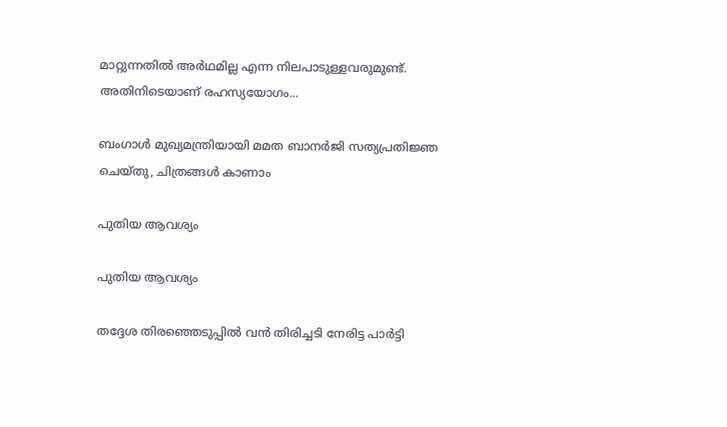മാറ്റുന്നതില്‍ അര്‍ഥമില്ല എന്ന നിലപാടുള്ളവരുമുണ്ട്. അതിനിടെയാണ് രഹസ്യയോഗം...

ബംഗാൾ മുഖ്യമന്ത്രിയായി മമത ബാനർജി സത്യപ്രതിജ്ഞ ചെയ്തു, ചിത്രങ്ങൾ കാണാം

പുതിയ ആവശ്യം

പുതിയ ആവശ്യം

തദ്ദേശ തിരഞ്ഞെടുപ്പില്‍ വന്‍ തിരിച്ചടി നേരിട്ട പാര്‍ട്ടി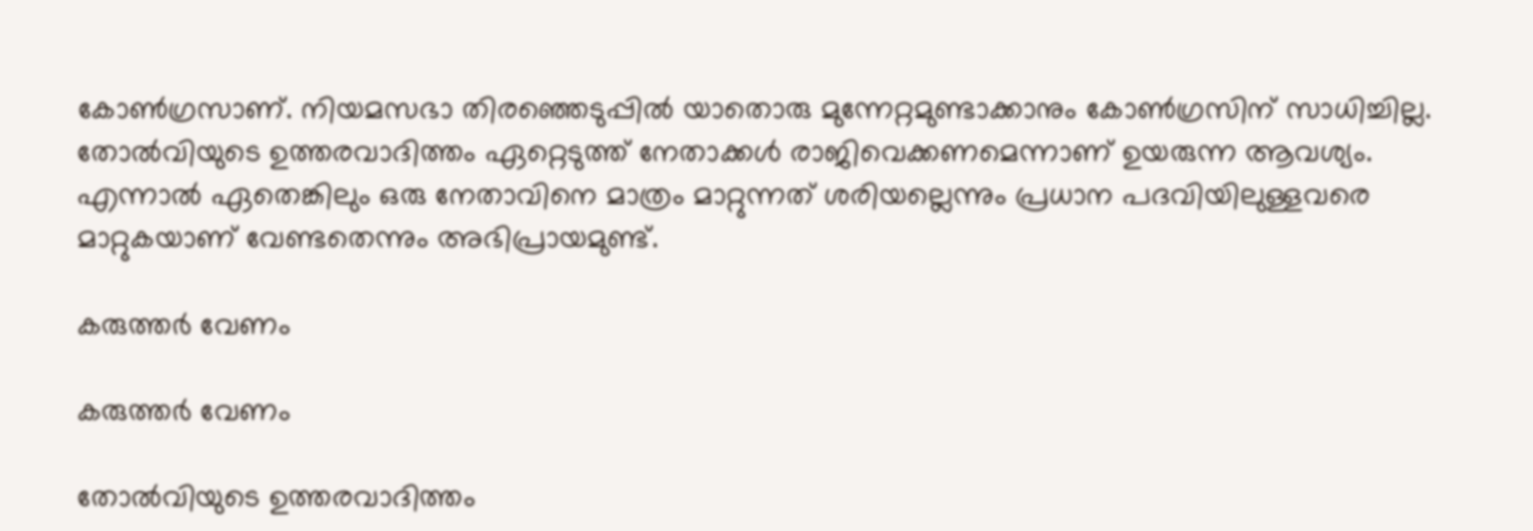കോണ്‍ഗ്രസാണ്. നിയമസഭാ തിരഞ്ഞെടുപ്പില്‍ യാതൊരു മുന്നേറ്റമുണ്ടാക്കാനും കോണ്‍ഗ്രസിന് സാധിച്ചില്ല. തോല്‍വിയുടെ ഉത്തരവാദിത്തം ഏറ്റെടുത്ത് നേതാക്കള്‍ രാജിവെക്കണമെന്നാണ് ഉയരുന്ന ആവശ്യം. എന്നാല്‍ ഏതെങ്കിലും ഒരു നേതാവിനെ മാത്രം മാറ്റുന്നത് ശരിയല്ലെന്നും പ്രധാന പദവിയിലുള്ളവരെ മാറ്റുകയാണ് വേണ്ടതെന്നും അഭിപ്രായമുണ്ട്.

കരുത്തര്‍ വേണം

കരുത്തര്‍ വേണം

തോല്‍വിയുടെ ഉത്തരവാദിത്തം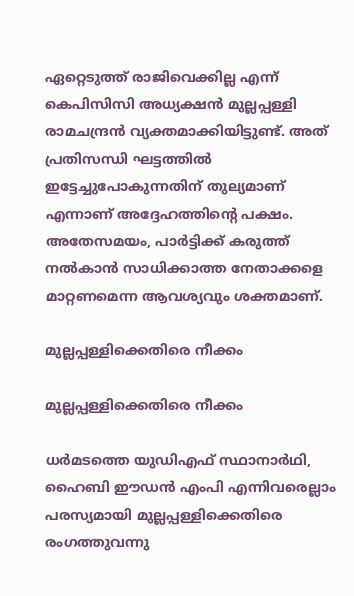ഏറ്റെടുത്ത് രാജിവെക്കില്ല എന്ന് കെപിസിസി അധ്യക്ഷന്‍ മുല്ലപ്പള്ളി രാമചന്ദ്രന്‍ വ്യക്തമാക്കിയിട്ടുണ്ട്. അത് പ്രതിസന്ധി ഘട്ടത്തില്‍ ഇട്ടേച്ചുപോകുന്നതിന് തുല്യമാണ് എന്നാണ് അദ്ദേഹത്തിന്റെ പക്ഷം. അതേസമയം, പാര്‍ട്ടിക്ക് കരുത്ത് നല്‍കാന്‍ സാധിക്കാത്ത നേതാക്കളെ മാറ്റണമെന്ന ആവശ്യവും ശക്തമാണ്.

മുല്ലപ്പള്ളിക്കെതിരെ നീക്കം

മുല്ലപ്പള്ളിക്കെതിരെ നീക്കം

ധര്‍മടത്തെ യുഡിഎഫ് സ്ഥാനാര്‍ഥി, ഹൈബി ഈഡന്‍ എംപി എന്നിവരെല്ലാം പരസ്യമായി മുല്ലപ്പള്ളിക്കെതിരെ രംഗത്തുവന്നു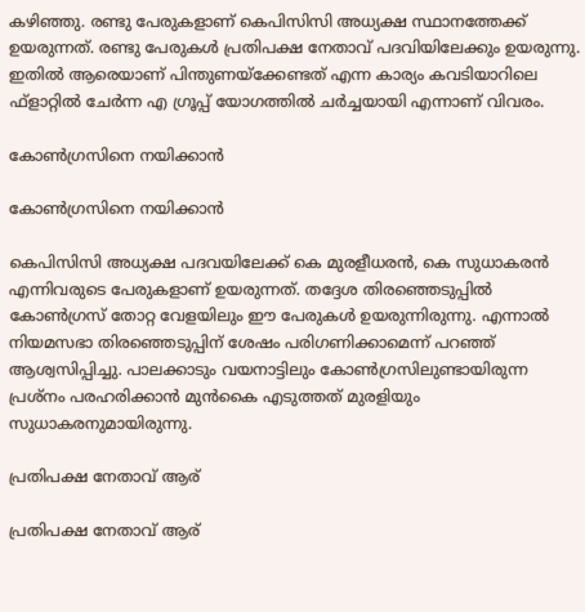കഴിഞ്ഞു. രണ്ടു പേരുകളാണ് കെപിസിസി അധ്യക്ഷ സ്ഥാനത്തേക്ക് ഉയരുന്നത്. രണ്ടു പേരുകള്‍ പ്രതിപക്ഷ നേതാവ് പദവിയിലേക്കും ഉയരുന്നു. ഇതില്‍ ആരെയാണ് പിന്തുണയ്‌ക്കേണ്ടത് എന്ന കാര്യം കവടിയാറിലെ ഫ്‌ളാറ്റില്‍ ചേര്‍ന്ന എ ഗ്രൂപ്പ് യോഗത്തില്‍ ചര്‍ച്ചയായി എന്നാണ് വിവരം.

കോണ്‍ഗ്രസിനെ നയിക്കാന്‍

കോണ്‍ഗ്രസിനെ നയിക്കാന്‍

കെപിസിസി അധ്യക്ഷ പദവയിലേക്ക് കെ മുരളീധരന്‍, കെ സുധാകരന്‍ എന്നിവരുടെ പേരുകളാണ് ഉയരുന്നത്. തദ്ദേശ തിരഞ്ഞെടുപ്പില്‍ കോണ്‍ഗ്രസ് തോറ്റ വേളയിലും ഈ പേരുകള്‍ ഉയരുന്നിരുന്നു. എന്നാല്‍ നിയമസഭാ തിരഞ്ഞെടുപ്പിന് ശേഷം പരിഗണിക്കാമെന്ന് പറഞ്ഞ് ആശ്വസിപ്പിച്ചു. പാലക്കാടും വയനാട്ടിലും കോണ്‍ഗ്രസിലുണ്ടായിരുന്ന പ്രശ്‌നം പരഹരിക്കാന്‍ മുന്‍കൈ എടുത്തത് മുരളിയും സുധാകരനുമായിരുന്നു.

പ്രതിപക്ഷ നേതാവ് ആര്

പ്രതിപക്ഷ നേതാവ് ആര്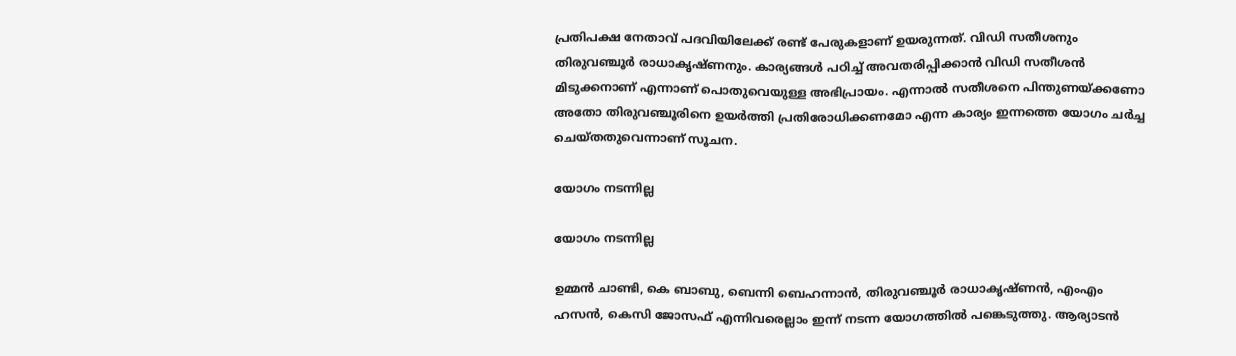പ്രതിപക്ഷ നേതാവ് പദവിയിലേക്ക് രണ്ട് പേരുകളാണ് ഉയരുന്നത്. വിഡി സതീശനും തിരുവഞ്ചൂര്‍ രാധാകൃഷ്ണനും. കാര്യങ്ങള്‍ പഠിച്ച് അവതരിപ്പിക്കാന്‍ വിഡി സതീശന്‍ മിടുക്കനാണ് എന്നാണ് പൊതുവെയുള്ള അഭിപ്രായം. എന്നാല്‍ സതീശനെ പിന്തുണയ്ക്കണോ അതോ തിരുവഞ്ചൂരിനെ ഉയര്‍ത്തി പ്രതിരോധിക്കണമോ എന്ന കാര്യം ഇന്നത്തെ യോഗം ചര്‍ച്ച ചെയ്തതുവെന്നാണ് സൂചന.

യോഗം നടന്നില്ല

യോഗം നടന്നില്ല

ഉമ്മന്‍ ചാണ്ടി, കെ ബാബു, ബെന്നി ബെഹന്നാന്‍, തിരുവഞ്ചൂര്‍ രാധാകൃഷ്ണന്‍, എംഎം ഹസന്‍, കെസി ജോസഫ് എന്നിവരെല്ലാം ഇന്ന് നടന്ന യോഗത്തില്‍ പങ്കെടുത്തു. ആര്യാടന്‍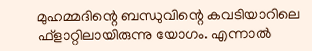മുഹമ്മദിന്റെ ബന്ധുവിന്റെ കവടിയാറിലെ ഫ്‌ളാറ്റിലായിരുന്നു യോഗം. എന്നാല്‍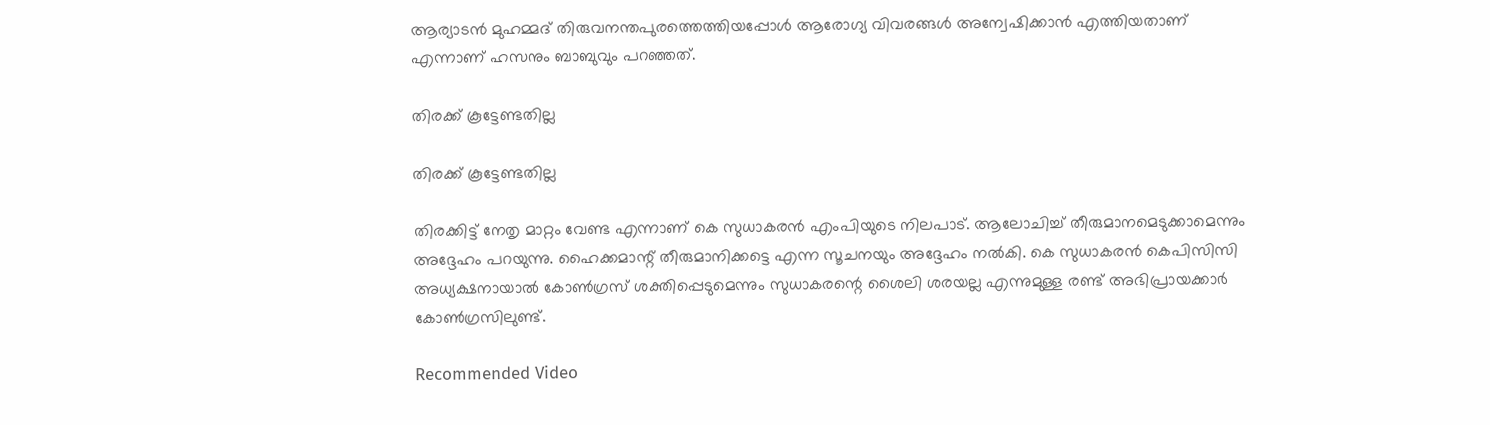ആര്യാടന്‍ മുഹമ്മദ് തിരുവനന്തപുരത്തെത്തിയപ്പോള്‍ ആരോഗ്യ വിവരങ്ങള്‍ അന്വേഷിക്കാന്‍ എത്തിയതാണ് എന്നാണ് ഹസനും ബാബുവും പറഞ്ഞത്.

തിരക്ക് കൂട്ടേണ്ടതില്ല

തിരക്ക് കൂട്ടേണ്ടതില്ല

തിരക്കിട്ട് നേതൃ മാറ്റം വേണ്ട എന്നാണ് കെ സുധാകരന്‍ എംപിയുടെ നിലപാട്. ആലോചിച്ച് തീരുമാനമെടുക്കാമെന്നും അദ്ദേഹം പറയുന്നു. ഹൈക്കമാന്റ് തീരുമാനിക്കട്ടെ എന്ന സൂചനയും അദ്ദേഹം നല്‍കി. കെ സുധാകരന്‍ കെപിസിസി അധ്യക്ഷനായാല്‍ കോണ്‍ഗ്രസ് ശക്തിപ്പെടുമെന്നും സുധാകരന്റെ ശൈലി ശരയല്ല എന്നുമുള്ള രണ്ട് അഭിപ്രായക്കാര്‍ കോണ്‍ഗ്രസിലുണ്ട്.

Recommended Video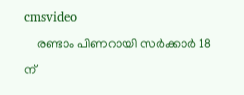cmsvideo
    രണ്ടാം പിണറായി സർക്കാർ 18 ന്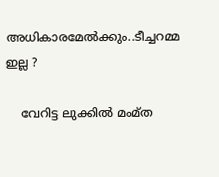അധികാരമേൽക്കും..ടീച്ചറമ്മ ഇല്ല ?

    വേറിട്ട ലുക്കില്‍ മംമ്ത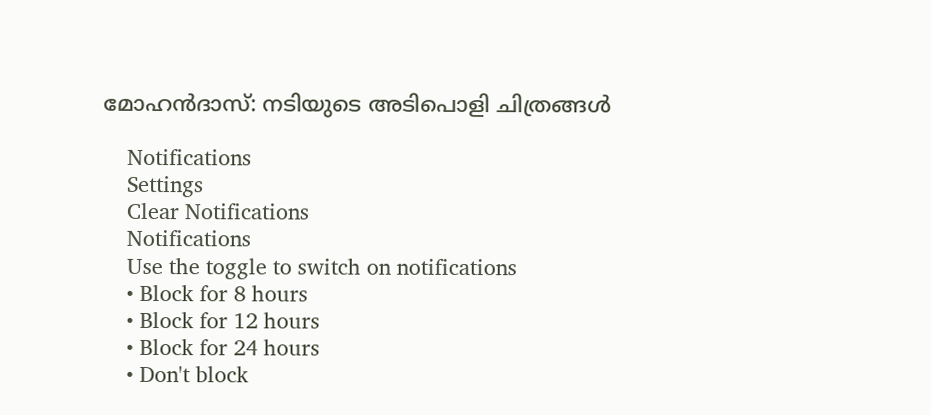മോഹന്‍ദാസ്: നടിയുടെ അടിപൊളി ചിത്രങ്ങള്‍

    Notifications
    Settings
    Clear Notifications
    Notifications
    Use the toggle to switch on notifications
    • Block for 8 hours
    • Block for 12 hours
    • Block for 24 hours
    • Don't block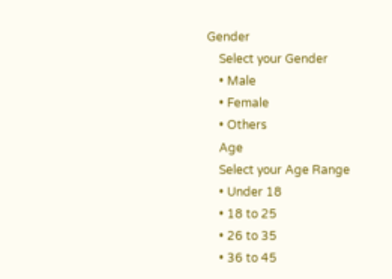Gender
    Select your Gender
    • Male
    • Female
    • Others
    Age
    Select your Age Range
    • Under 18
    • 18 to 25
    • 26 to 35
    • 36 to 45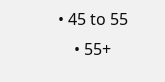• 45 to 55
    • 55+